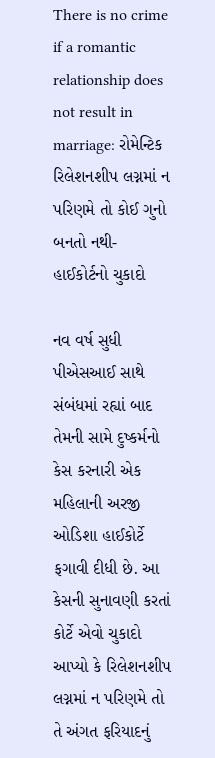There is no crime if a romantic relationship does not result in marriage: રોમેન્ટિક રિલેશનશીપ લગ્નમાં ન પરિણમે તો કોઈ ગુનો બનતો નથી- હાઈકોર્ટનો ચુકાદો

નવ વર્ષ સુધી પીએસઆઈ સાથે સંબંધમાં રહ્યાં બાદ તેમની સામે દુષ્કર્મનો કેસ કરનારી એક મહિલાની અરજી ઓડિશા હાઈકોર્ટે ફગાવી દીધી છે. આ કેસની સુનાવણી કરતાં કોર્ટે એવો ચુકાદો આપ્યો કે રિલેશનશીપ લગ્નમાં ન પરિણમે તો તે અંગત ફરિયાદનું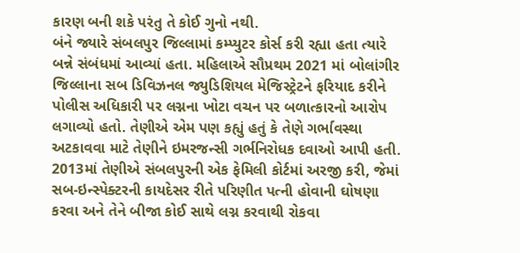કારણ બની શકે પરંતુ તે કોઈ ગુનો નથી.
બંને જ્યારે સંબલપુર જિલ્લામાં કમ્પ્યુટર કોર્સ કરી રહ્યા હતા ત્યારે બન્ને સંબંધમાં આવ્યાં હતા. મહિલાએ સૌપ્રથમ 2021 માં બોલાંગીર જિલ્લાના સબ ડિવિઝનલ જ્યુડિશિયલ મેજિસ્ટ્રેટને ફરિયાદ કરીને પોલીસ અધિકારી પર લગ્નના ખોટા વચન પર બળાત્કારનો આરોપ લગાવ્યો હતો. તેણીએ એમ પણ કહ્યું હતું કે તેણે ગર્ભાવસ્થા અટકાવવા માટે તેણીને ઇમરજન્સી ગર્ભનિરોધક દવાઓ આપી હતી. 2013માં તેણીએ સંબલપુરની એક ફેમિલી કોર્ટમાં અરજી કરી, જેમાં સબ-ઇન્સ્પેક્ટરની કાયદેસર રીતે પરિણીત પત્ની હોવાની ઘોષણા કરવા અને તેને બીજા કોઈ સાથે લગ્ન કરવાથી રોકવા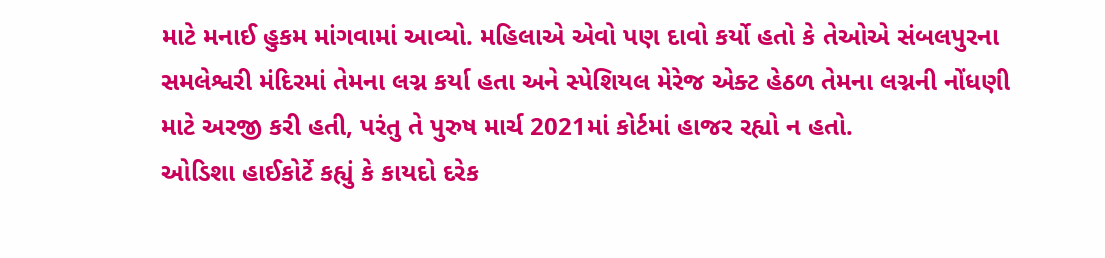માટે મનાઈ હુકમ માંગવામાં આવ્યો. મહિલાએ એવો પણ દાવો કર્યો હતો કે તેઓએ સંબલપુરના સમલેશ્વરી મંદિરમાં તેમના લગ્ન કર્યા હતા અને સ્પેશિયલ મેરેજ એક્ટ હેઠળ તેમના લગ્નની નોંધણી માટે અરજી કરી હતી, પરંતુ તે પુરુષ માર્ચ 2021માં કોર્ટમાં હાજર રહ્યો ન હતો.
ઓડિશા હાઈકોર્ટે કહ્યું કે કાયદો દરેક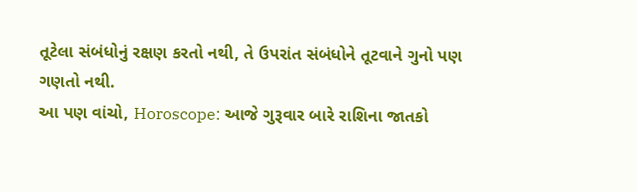તૂટેલા સંબંધોનું રક્ષણ કરતો નથી, તે ઉપરાંત સંબંધોને તૂટવાને ગુનો પણ ગણતો નથી.
આ પણ વાંચો, Horoscope: આજે ગુરૂવાર બારે રાશિના જાતકો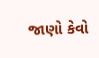જાણો કેવો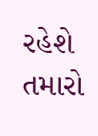રહેશે તમારો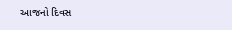આજનો દિવસ